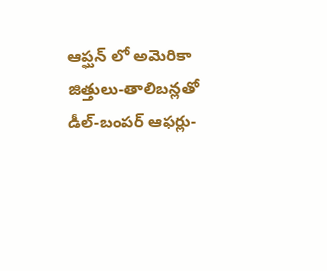ఆప్ఘన్ లో అమెరికా జిత్తులు-తాలిబన్లతో డీల్-బంపర్ ఆఫర్లు-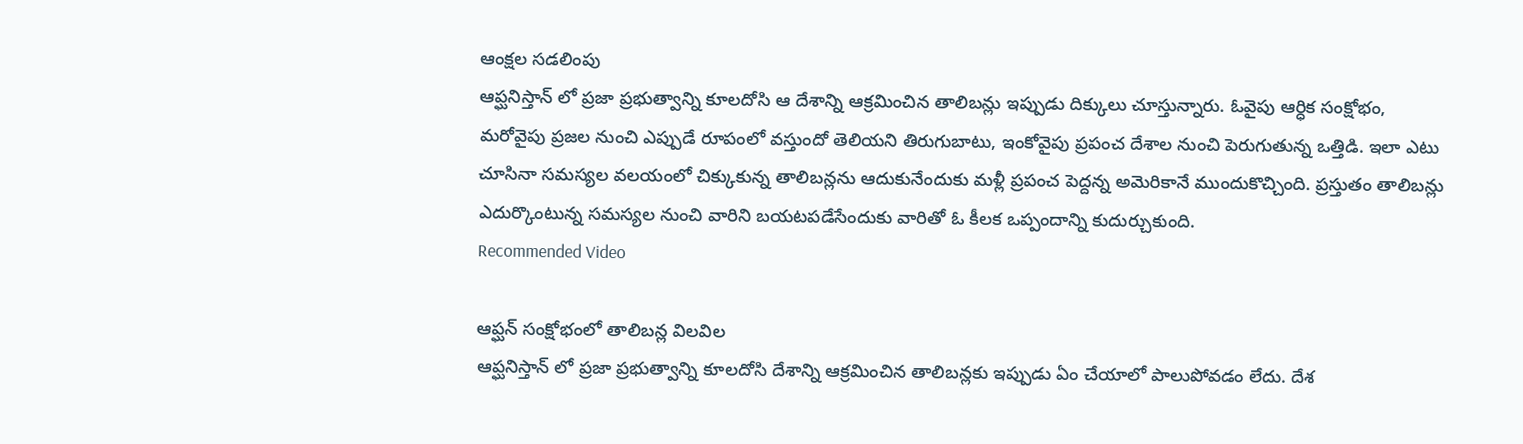ఆంక్షల సడలింపు
ఆప్ఘనిస్తాన్ లో ప్రజా ప్రభుత్వాన్ని కూలదోసి ఆ దేశాన్ని ఆక్రమించిన తాలిబన్లు ఇప్పుడు దిక్కులు చూస్తున్నారు. ఓవైపు ఆర్ధిక సంక్షోభం, మరోవైపు ప్రజల నుంచి ఎప్పుడే రూపంలో వస్తుందో తెలియని తిరుగుబాటు, ఇంకోవైపు ప్రపంచ దేశాల నుంచి పెరుగుతున్న ఒత్తిడి. ఇలా ఎటు చూసినా సమస్యల వలయంలో చిక్కుకున్న తాలిబన్లను ఆదుకునేందుకు మళ్లీ ప్రపంచ పెద్దన్న అమెరికానే ముందుకొచ్చింది. ప్రస్తుతం తాలిబన్లు ఎదుర్కొంటున్న సమస్యల నుంచి వారిని బయటపడేసేందుకు వారితో ఓ కీలక ఒప్పందాన్ని కుదుర్చుకుంది.
Recommended Video

ఆప్ఘన్ సంక్షోభంలో తాలిబన్ల విలవిల
ఆప్ఘనిస్తాన్ లో ప్రజా ప్రభుత్వాన్ని కూలదోసి దేశాన్ని ఆక్రమించిన తాలిబన్లకు ఇప్పుడు ఏం చేయాలో పాలుపోవడం లేదు. దేశ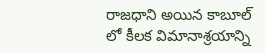రాజధాని అయిన కాబూల్ లో కీలక విమానాశ్రయాన్ని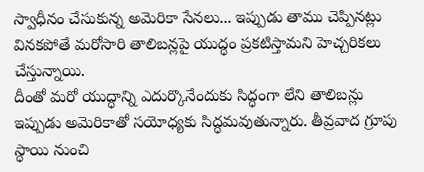స్వాధీనం చేసుకున్న అమెరికా సేనలు... ఇప్పుడు తాము చెప్పినట్లు వినకపోతే మరోసారి తాలిబన్లపై యుద్ధం ప్రకటిస్తామని హెచ్చరికలు చేస్తున్నాయి.
దీంతో మరో యుద్ధాన్ని ఎదుర్కొనేందుకు సిద్ధంగా లేని తాలిబన్లు ఇప్పుడు అమెరికాతో సయోధ్యకు సిద్ధమవుతున్నారు. తీవ్రవాద గ్రూపు స్ధాయి నుంచి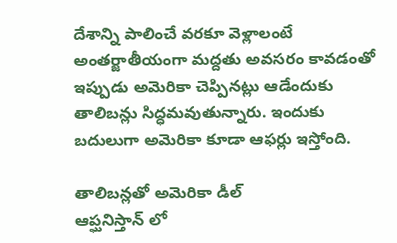దేశాన్ని పాలించే వరకూ వెళ్లాలంటే అంతర్జాతీయంగా మద్దతు అవసరం కావడంతో ఇప్పుడు అమెరికా చెప్పినట్లు ఆడేందుకు తాలిబన్లు సిద్ధమవుతున్నారు. ఇందుకు బదులుగా అమెరికా కూడా ఆఫర్లు ఇస్తోంది.

తాలిబన్లతో అమెరికా డీల్
ఆప్ఘనిస్తాన్ లో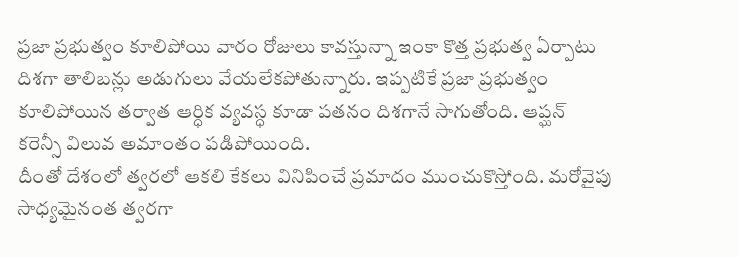ప్రజా ప్రభుత్వం కూలిపోయి వారం రోజులు కావస్తున్నా ఇంకా కొత్త ప్రభుత్వ ఏర్పాటు దిశగా తాలిబన్లు అడుగులు వేయలేకపోతున్నారు. ఇప్పటికే ప్రజా ప్రభుత్వం కూలిపోయిన తర్వాత ఆర్ధిక వ్యవస్ధ కూడా పతనం దిశగానే సాగుతోంది. ఆప్ఘన్ కరెన్సీ విలువ అమాంతం పడిపోయింది.
దీంతో దేశంలో త్వరలో ఆకలి కేకలు వినిపించే ప్రమాదం ముంచుకొస్తోంది. మరోవైపు సాధ్యమైనంత త్వరగా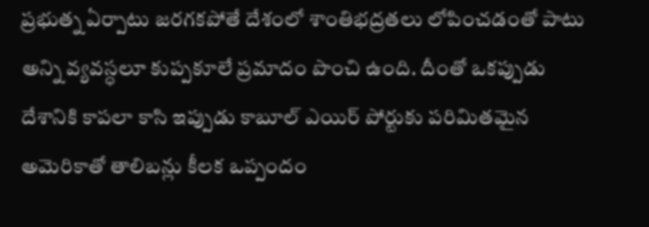ప్రభుత్న ఏర్పాటు జరగకపోతే దేశంలో శాంతిభద్రతలు లోపించడంతో పాటు అన్ని వ్యవస్ధలూ కుప్పకూలే ప్రమాదం పొంచి ఉంది. దీంతో ఒకప్పుడు దేశానికి కాపలా కాసి ఇప్పుడు కాబూల్ ఎయిర్ పోర్టుకు పరిమితమైన అమెరికాతో తాలిబన్లు కీలక ఒప్పందం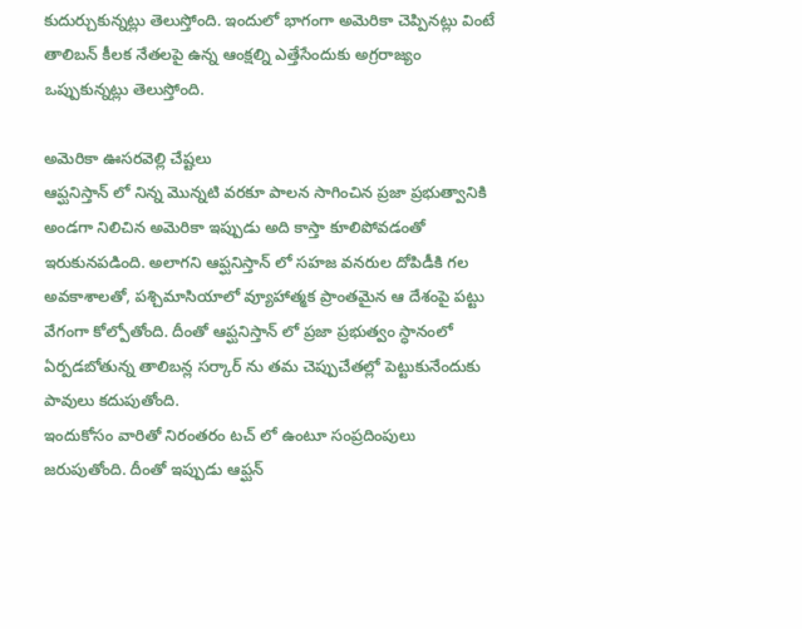కుదుర్చుకున్నట్లు తెలుస్తోంది. ఇందులో భాగంగా అమెరికా చెప్పినట్లు వింటే తాలిబన్ కీలక నేతలపై ఉన్న ఆంక్షల్ని ఎత్తేసేందుకు అగ్రరాజ్యం ఒప్పుకున్నట్లు తెలుస్తోంది.

అమెరికా ఊసరవెల్లి చేష్టలు
ఆప్ఘనిస్తాన్ లో నిన్న మొన్నటి వరకూ పాలన సాగించిన ప్రజా ప్రభుత్వానికి అండగా నిలిచిన అమెరికా ఇప్పుడు అది కాస్తా కూలిపోవడంతో ఇరుకునపడింది. అలాగని ఆప్ఘనిస్తాన్ లో సహజ వనరుల దోపిడీకి గల అవకాశాలతో, పశ్చిమాసియాలో వ్యూహాత్మక ప్రాంతమైన ఆ దేశంపై పట్టు వేగంగా కోల్పోతోంది. దీంతో ఆప్ఘనిస్తాన్ లో ప్రజా ప్రభుత్వం స్ధానంలో ఏర్పడబోతున్న తాలిబన్ల సర్కార్ ను తమ చెప్పుచేతల్లో పెట్టుకునేందుకు పావులు కదుపుతోంది.
ఇందుకోసం వారితో నిరంతరం టచ్ లో ఉంటూ సంప్రదింపులు జరుపుతోంది. దీంతో ఇప్పుడు ఆప్ఘన్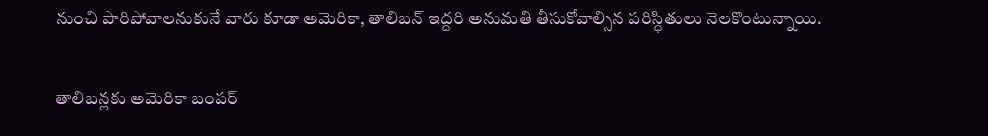నుంచి పారిపోవాలనుకునే వారు కూడా అమెరికా, తాలిబన్ ఇద్దరి అనుమతి తీసుకోవాల్సిన పరిస్ధితులు నెలకొంటున్నాయి.

తాలిబన్లకు అమెరికా బంపర్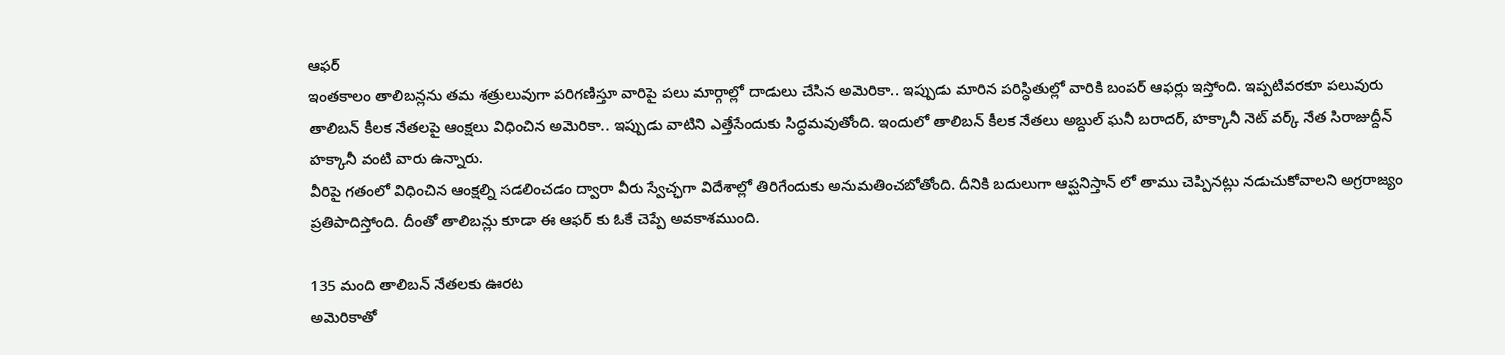ఆఫర్
ఇంతకాలం తాలిబన్లను తమ శత్రులువుగా పరిగణిస్తూ వారిపై పలు మార్గాల్లో దాడులు చేసిన అమెరికా.. ఇప్పుడు మారిన పరిస్ధితుల్లో వారికి బంపర్ ఆఫర్లు ఇస్తోంది. ఇప్పటివరకూ పలువురు తాలిబన్ కీలక నేతలపై ఆంక్షలు విధించిన అమెరికా.. ఇప్పుడు వాటిని ఎత్తేసేందుకు సిద్ధమవుతోంది. ఇందులో తాలిబన్ కీలక నేతలు అబ్దుల్ ఘనీ బరాదర్, హక్కానీ నెట్ వర్క్ నేత సిరాజుద్దీన్ హక్కానీ వంటి వారు ఉన్నారు.
వీరిపై గతంలో విధించిన ఆంక్షల్ని సడలించడం ద్వారా వీరు స్వేచ్ఛగా విదేశాల్లో తిరిగేందుకు అనుమతించబోతోంది. దీనికి బదులుగా ఆప్ఘనిస్తాన్ లో తాము చెప్పినట్లు నడుచుకోవాలని అగ్రరాజ్యం ప్రతిపాదిస్తోంది. దీంతో తాలిబన్లు కూడా ఈ ఆఫర్ కు ఓకే చెప్పే అవకాశముంది.

135 మంది తాలిబన్ నేతలకు ఊరట
అమెరికాతో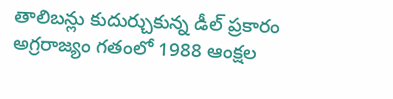తాలిబన్లు కుదుర్చుకున్న డీల్ ప్రకారం అగ్రరాజ్యం గతంలో 1988 ఆంక్షల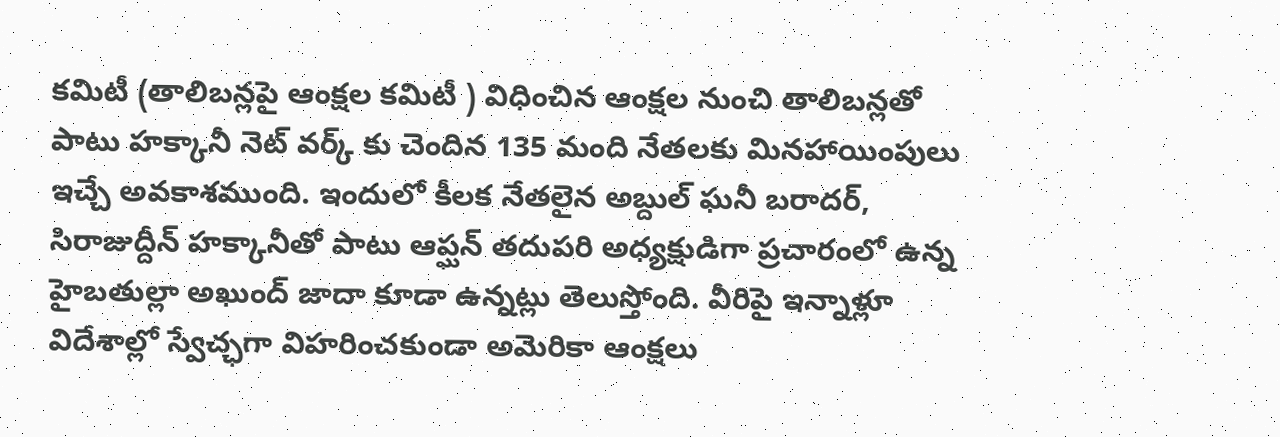కమిటీ (తాలిబన్లపై ఆంక్షల కమిటీ ) విధించిన ఆంక్షల నుంచి తాలిబన్లతో పాటు హక్కానీ నెట్ వర్క్ కు చెందిన 135 మంది నేతలకు మినహాయింపులు ఇచ్చే అవకాశముంది. ఇందులో కీలక నేతలైన అబ్దుల్ ఘనీ బరాదర్, సిరాజుద్దీన్ హక్కానీతో పాటు ఆప్ఘన్ తదుపరి అధ్యక్షుడిగా ప్రచారంలో ఉన్న హైబతుల్లా అఖుంద్ జాదా కూడా ఉన్నట్లు తెలుస్తోంది. వీరిపై ఇన్నాళ్లూ విదేశాల్లో స్వేచ్ఛగా విహరించకుండా అమెరికా ఆంక్షలు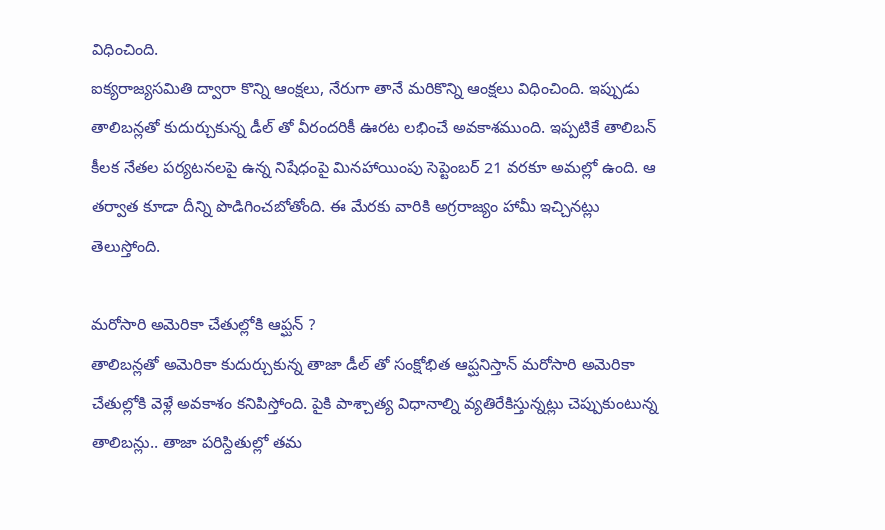విధించింది.
ఐక్యరాజ్యసమితి ద్వారా కొన్ని ఆంక్షలు, నేరుగా తానే మరికొన్ని ఆంక్షలు విధించింది. ఇప్పుడు తాలిబన్లతో కుదుర్చుకున్న డీల్ తో వీరందరికీ ఊరట లభించే అవకాశముంది. ఇప్పటికే తాలిబన్ కీలక నేతల పర్యటనలపై ఉన్న నిషేధంపై మినహాయింపు సెప్టెంబర్ 21 వరకూ అమల్లో ఉంది. ఆ తర్వాత కూడా దీన్ని పొడిగించబోతోంది. ఈ మేరకు వారికి అగ్రరాజ్యం హామీ ఇచ్చినట్లు తెలుస్తోంది.

మరోసారి అమెరికా చేతుల్లోకి ఆప్ఘన్ ?
తాలిబన్లతో అమెరికా కుదుర్చుకున్న తాజా డీల్ తో సంక్షోభిత ఆప్ఘనిస్తాన్ మరోసారి అమెరికా చేతుల్లోకి వెళ్లే అవకాశం కనిపిస్తోంది. పైకి పాశ్చాత్య విధానాల్ని వ్యతిరేకిస్తున్నట్లు చెప్పుకుంటున్న తాలిబన్లు.. తాజా పరిస్దితుల్లో తమ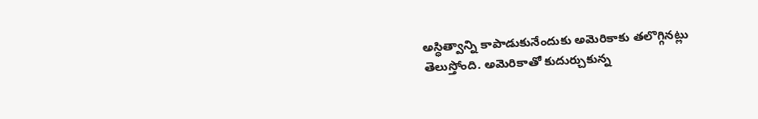అస్ధిత్వాన్ని కాపాడుకునేందుకు అమెరికాకు తలొగ్గినట్లు తెలుస్తోంది. అమెరికాతో కుదుర్చుకున్న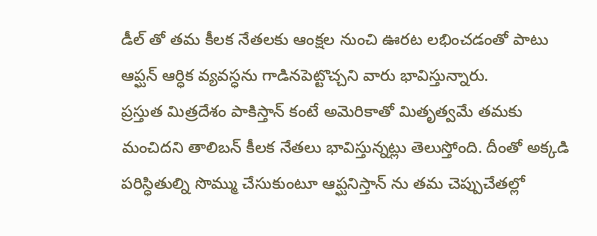డీల్ తో తమ కీలక నేతలకు ఆంక్షల నుంచి ఊరట లభించడంతో పాటు ఆప్ఘన్ ఆర్ధిక వ్యవస్ధను గాడినపెట్టొచ్చని వారు భావిస్తున్నారు.
ప్రస్తుత మిత్రదేశం పాకిస్తాన్ కంటే అమెరికాతో మితృత్వమే తమకు మంచిదని తాలిబన్ కీలక నేతలు భావిస్తున్నట్లు తెలుస్తోంది. దీంతో అక్కడి పరిస్ధితుల్ని సొమ్ము చేసుకుంటూ ఆప్ఘనిస్తాన్ ను తమ చెప్పుచేతల్లో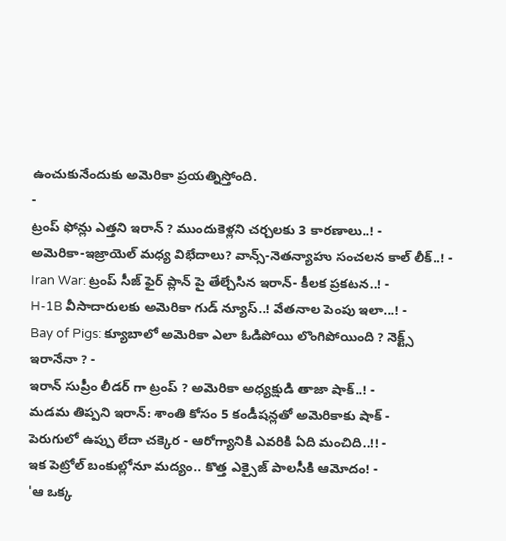ఉంచుకునేందుకు అమెరికా ప్రయత్నిస్తోంది.
-
ట్రంప్ ఫోన్లు ఎత్తని ఇరాన్ ? ముందుకెళ్లని చర్చలకు 3 కారణాలు..! -
అమెరికా-ఇజ్రాయెల్ మధ్య విభేదాలు? వాన్స్-నెతన్యాహు సంచలన కాల్ లీక్..! -
Iran War: ట్రంప్ సీజ్ ఫైర్ ప్లాన్ పై తేల్చేసిన ఇరాన్- కీలక ప్రకటన..! -
H-1B వీసాదారులకు అమెరికా గుడ్ న్యూస్..! వేతనాల పెంపు ఇలా...! -
Bay of Pigs: క్యూబాలో అమెరికా ఎలా ఓడిపోయి లొంగిపోయింది ? నెక్ట్స్ ఇరానేనా ? -
ఇరాన్ సుప్రీం లీడర్ గా ట్రంప్ ? అమెరికా అధ్యక్షుడి తాజా షాక్..! -
మడమ తిప్పని ఇరాన్: శాంతి కోసం 5 కండీషన్లతో అమెరికాకు షాక్ -
పెరుగులో ఉప్పు లేదా చక్కెర - ఆరోగ్యానికి ఎవరికి ఏది మంచిది..!! -
ఇక పెట్రోల్ బంకుల్లోనూ మద్యం.. కొత్త ఎక్సైజ్ పాలసీకి ఆమోదం! -
'ఆ ఒక్క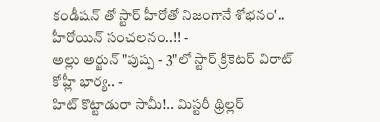కండీషన్ తో స్టార్ హీరోతో నిజంగానే శోభనం'.. హీరోయిన్ సంచలనం..!! -
అల్లు అర్జున్ "పుష్ప - 3"లో స్టార్ క్రికెటర్ విరాట్ కోహ్లీ భార్య.. -
హిట్ కొట్టాడురా సామీ!.. మిస్టరీ థ్రిల్లర్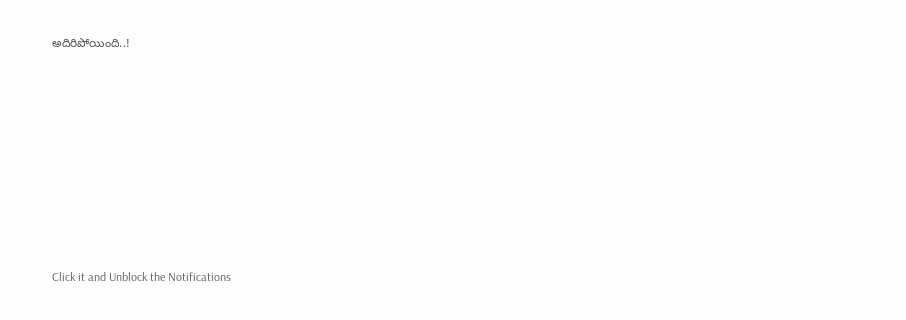అదిరిపోయింది..!












Click it and Unblock the Notifications